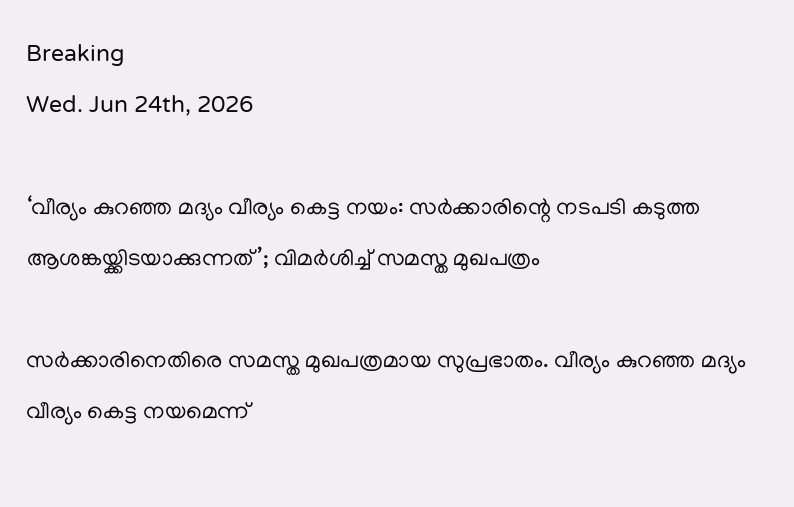Breaking
Wed. Jun 24th, 2026

‘വീര്യം കുറഞ്ഞ മദ്യം വീര്യം കെട്ട നയം: സർക്കാരിന്റെ നടപടി കടുത്ത ആശങ്കയ്ക്കിടയാക്കുന്നത്’; വിമർശിച്ച് സമസ്ത മുഖപത്രം

സർക്കാരിനെതിരെ സമസ്ത മുഖപത്രമായ സുപ്രഭാതം. വീര്യം കുറഞ്ഞ മദ്യം വീര്യം കെട്ട നയമെന്ന്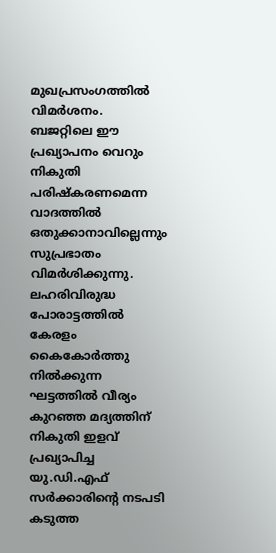മുഖപ്രസംഗത്തിൽ വിമർശനം. ബജറ്റിലെ ഈ പ്രഖ്യാപനം വെറും നികുതി പരിഷ്കരണമെന്ന വാദത്തിൽ ഒതുക്കാനാവില്ലെന്നും സുപ്രഭാതം വിമർശിക്കുന്നു. ലഹരിവിരുദ്ധ പോരാട്ടത്തിൽ കേരളം കൈകോർത്തു നിൽക്കുന്ന ഘട്ടത്തിൽ വീര്യം കുറഞ്ഞ മദ്യത്തിന് നികുതി ഇളവ് പ്രഖ്യാപിച്ച യു.ഡി.എഫ് സർക്കാരിന്റെ നടപടി കടുത്ത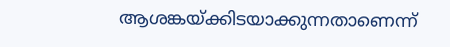ആശങ്കയ്ക്കിടയാക്കുന്നതാണെന്ന്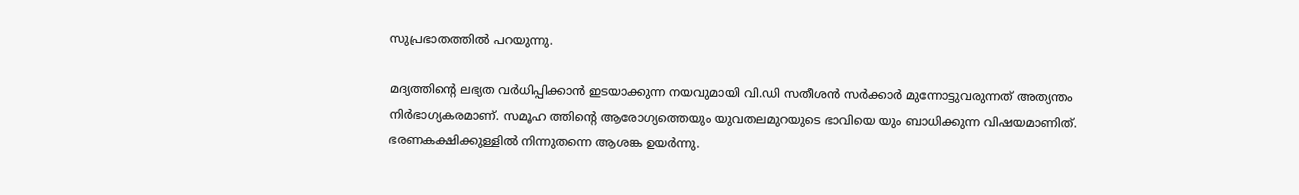സുപ്രഭാതത്തിൽ പറയുന്നു.

മദ്യത്തിൻ്റെ ലഭ്യത വർധിപ്പിക്കാൻ ഇടയാക്കുന്ന നയവുമായി വി.ഡി സതീശൻ സർക്കാർ മുന്നോട്ടുവരുന്നത് അത്യന്തം നിർഭാഗ്യകരമാണ്. സമൂഹ ത്തിന്റെ ആരോഗ്യത്തെയും യുവതലമുറയുടെ ഭാവിയെ യും ബാധിക്കുന്ന വിഷയമാണിത്. ഭരണകക്ഷിക്കുള്ളിൽ നിന്നുതന്നെ ആശങ്ക ഉയർന്നു.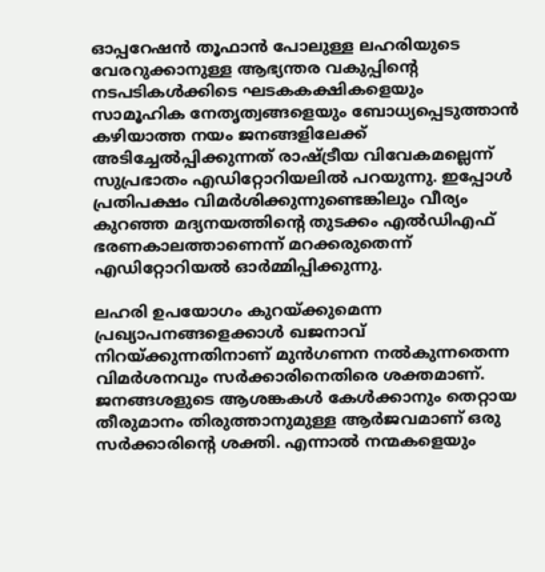ഓപ്പറേഷന്‍ തൂഫാന്‍ പോലുള്ള ലഹരിയുടെ വേരറുക്കാനുള്ള ആഭ്യന്തര വകുപ്പിന്റെ നടപടികള്‍ക്കിടെ ഘടകകക്ഷികളെയും സാമൂഹിക നേതൃത്വങ്ങളെയും ബോധ്യപ്പെടുത്താന്‍ കഴിയാത്ത നയം ജനങ്ങളിലേക്ക് അടിച്ചേല്‍പ്പിക്കുന്നത് രാഷ്ട്രീയ വിവേകമല്ലെന്ന് സുപ്രഭാതം എഡിറ്റോറിയലില്‍ പറയുന്നു. ഇപ്പോള്‍ പ്രതിപക്ഷം വിമര്‍ശിക്കുന്നുണ്ടെങ്കിലും വീര്യം കുറഞ്ഞ മദ്യനയത്തിന്റെ തുടക്കം എല്‍ഡിഎഫ് ഭരണകാലത്താണെന്ന് മറക്കരുതെന്ന് എഡിറ്റോറിയല്‍ ഓര്‍മ്മിപ്പിക്കുന്നു.

ലഹരി ഉപയോഗം കുറയ്ക്കുമെന്ന പ്രഖ്യാപനങ്ങളെക്കാള്‍ ഖജനാവ് നിറയ്ക്കുന്നതിനാണ് മുന്‍ഗണന നല്‍കുന്നതെന്ന വിമര്‍ശനവും സര്‍ക്കാരിനെതിരെ ശക്തമാണ്. ജനങ്ങശളുടെ ആശങ്കകള്‍ കേള്‍ക്കാനും തെറ്റായ തീരുമാനം തിരുത്താനുമുള്ള ആര്‍ജവമാണ് ഒരു സര്‍ക്കാരിന്റെ ശക്തി. എന്നാല്‍ നന്മകളെയും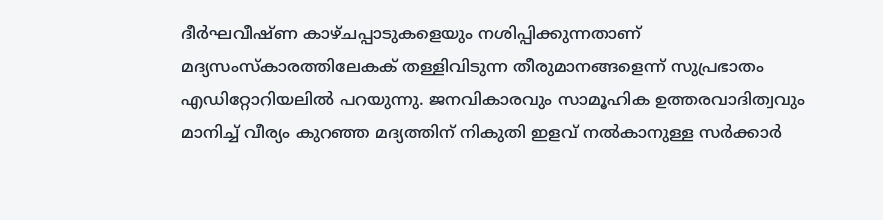ദീര്‍ഘവീഷ്ണ കാഴ്ചപ്പാടുകളെയും നശിപ്പിക്കുന്നതാണ് മദ്യസംസ്‌കാരത്തിലേകക് തള്ളിവിടുന്ന തീരുമാനങ്ങളെന്ന് സുപ്രഭാതം എഡിറ്റോറിയലില്‍ പറയുന്നു. ജനവികാരവും സാമൂഹിക ഉത്തരവാദിത്വവും മാനിച്ച് വീര്യം കുറഞ്ഞ മദ്യത്തിന് നികുതി ഇളവ് നല്‍കാനുള്ള സര്‍ക്കാര്‍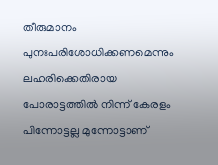തീരുമാനം പുനഃപരിശോധിക്കണമെന്നും ലഹരിക്കെതിരായ പോരാട്ടത്തില്‍ നിന്ന് കേരളം പിന്നോട്ടല്ല മുന്നോട്ടാണ്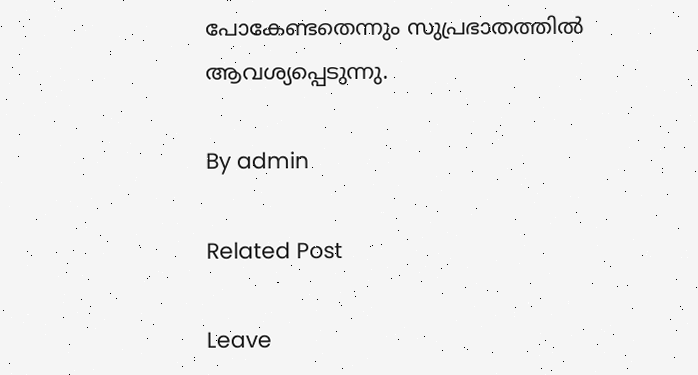പോകേണ്ടതെന്നും സുപ്രഭാതത്തില്‍ ആവശ്യപ്പെടുന്നു.

By admin

Related Post

Leave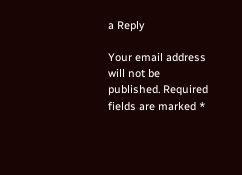a Reply

Your email address will not be published. Required fields are marked *